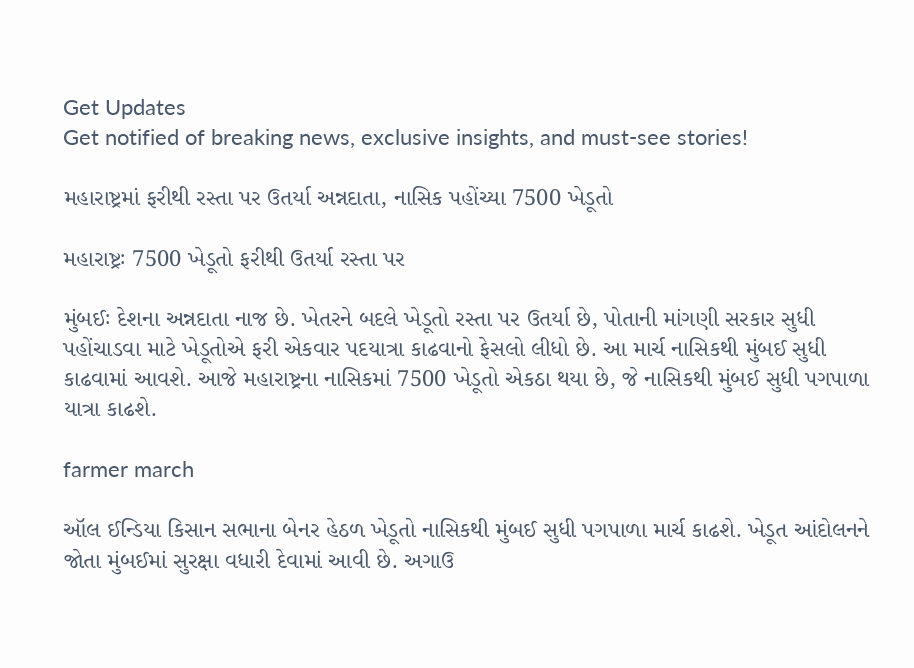Get Updates
Get notified of breaking news, exclusive insights, and must-see stories!

મહારાષ્ટ્રમાં ફરીથી રસ્તા પર ઉતર્યા અન્નદાતા, નાસિક પહોંચ્યા 7500 ખેડૂતો

મહારાષ્ટ્રઃ 7500 ખેડૂતો ફરીથી ઉતર્યા રસ્તા પર

મુંબઈઃ દેશના અન્નદાતા નાજ છે. ખેતરને બદલે ખેડૂતો રસ્તા પર ઉતર્યા છે, પોતાની માંગણી સરકાર સુધી પહોંચાડવા માટે ખેડૂતોએ ફરી એકવાર પદયાત્રા કાઢવાનો ફેસલો લીધો છે. આ માર્ચ નાસિકથી મુંબઈ સુધી કાઢવામાં આવશે. આજે મહારાષ્ટ્રના નાસિકમાં 7500 ખેડૂતો એકઠા થયા છે, જે નાસિકથી મુંબઈ સુધી પગપાળા યાત્રા કાઢશે.

farmer march

ઑલ ઈન્ડિયા કિસાન સભાના બેનર હેઠળ ખેડૂતો નાસિકથી મુંબઈ સુધી પગપાળા માર્ચ કાઢશે. ખેડૂત આંદોલનને જોતા મુંબઈમાં સુરક્ષા વધારી દેવામાં આવી છે. અગાઉ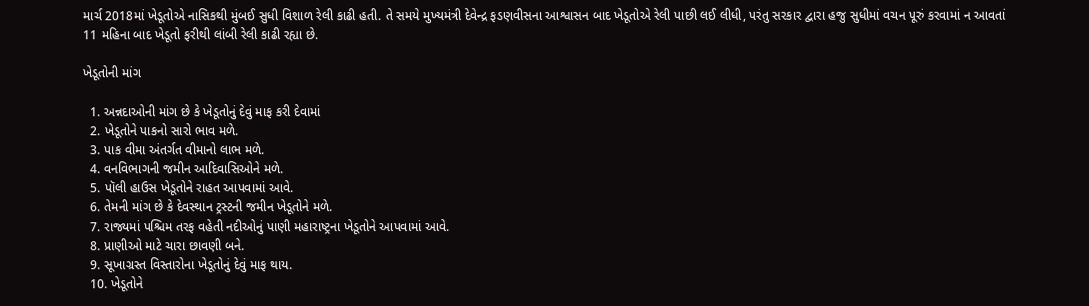માર્ચ 2018માં ખેડૂતોએ નાસિકથી મુંબઈ સુધી વિશાળ રેલી કાઢી હતી. તે સમયે મુખ્યમંત્રી દેવેન્દ્ર ફડણવીસના આશ્વાસન બાદ ખેડૂતોએ રેલી પાછી લઈ લીધી, પરંતુ સરકાર દ્વારા હજુ સુધીમાં વચન પૂરું કરવામાં ન આવતાં 11 મહિના બાદ ખેડૂતો ફરીથી લાંબી રેલી કાઢી રહ્યા છે.

ખેડૂતોની માંગ

  1. અન્નદાઓની માંગ છે કે ખેડૂતોનું દેવું માફ કરી દેવામાં
  2. ખેડૂતોને પાકનો સારો ભાવ મળે.
  3. પાક વીમા અંતર્ગત વીમાનો લાભ મળે.
  4. વનવિભાગની જમીન આદિવાસિઓને મળે.
  5. પૉલી હાઉસ ખેડૂતોને રાહત આપવામાં આવે.
  6. તેમની માંગ છે કે દેવસ્થાન ટ્રસ્ટની જમીન ખેડૂતોને મળે.
  7. રાજ્યમાં પશ્ચિમ તરફ વહેતી નદીઓનું પાણી મહારાષ્ટ્રના ખેડૂતોને આપવામાં આવે.
  8. પ્રાણીઓ માટે ચારા છાવણી બને.
  9. સૂખાગ્રસ્ત વિસ્તારોના ખેડૂતોનું દેવું માફ થાય.
  10. ખેડૂતોને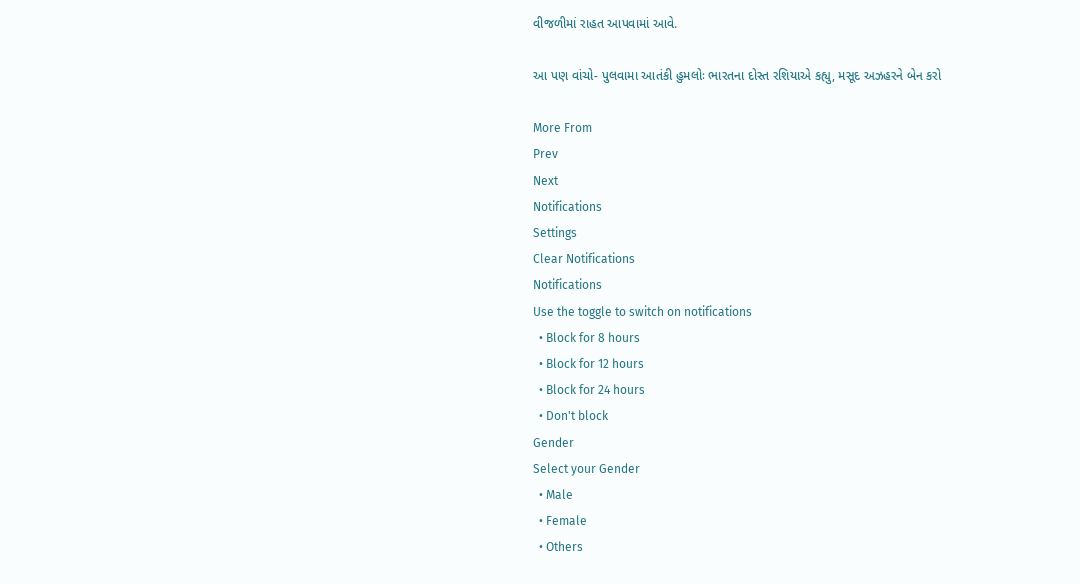વીજળીમાં રાહત આપવામાં આવે.

આ પણ વાંચો- પુલવામા આતંકી હુમલોઃ ભારતના દોસ્ત રશિયાએ કહ્યુ, મસૂદ અઝહરને બેન કરો

More From
Prev
Next
Notifications
Settings
Clear Notifications
Notifications
Use the toggle to switch on notifications
  • Block for 8 hours
  • Block for 12 hours
  • Block for 24 hours
  • Don't block
Gender
Select your Gender
  • Male
  • Female
  • Others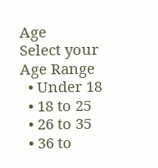Age
Select your Age Range
  • Under 18
  • 18 to 25
  • 26 to 35
  • 36 to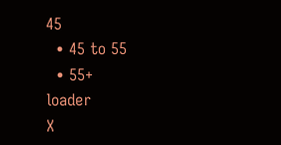45
  • 45 to 55
  • 55+
loader
X